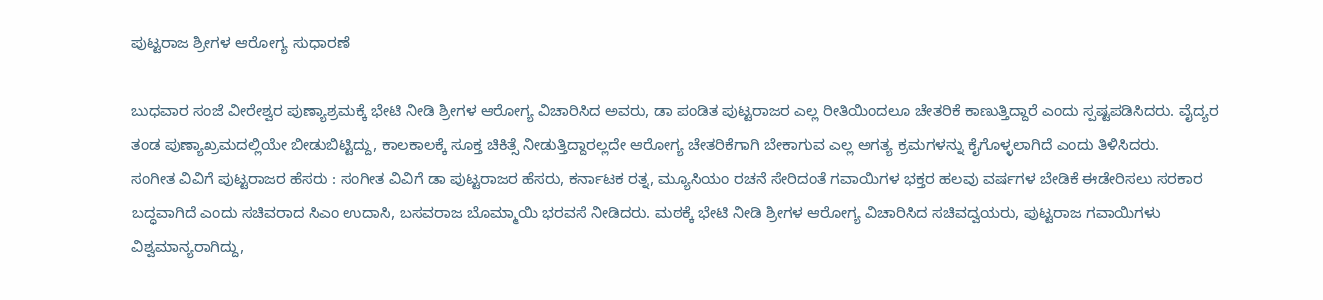ಪುಟ್ಟರಾಜ ಶ್ರೀಗಳ ಆರೋಗ್ಯ ಸುಧಾರಣೆ

ಬುಧವಾರ ಸಂಜೆ ವೀರೇಶ್ವರ ಪುಣ್ಯಾಶ್ರಮಕ್ಕೆ ಭೇಟಿ ನೀಡಿ ಶ್ರೀಗಳ ಆರೋಗ್ಯ ವಿಚಾರಿಸಿದ ಅವರು, ಡಾ ಪಂಡಿತ ಪುಟ್ಟರಾಜರ ಎಲ್ಲ ರೀತಿಯಿಂದಲೂ ಚೇತರಿಕೆ ಕಾಣುತ್ತಿದ್ದಾರೆ ಎಂದು ಸ್ಪಷ್ಟಪಡಿಸಿದರು. ವೈದ್ಯರ ತಂಡ ಪುಣ್ಯಾಖ್ರಮದಲ್ಲಿಯೇ ಬೀಡುಬಿಟ್ಟಿದ್ದು, ಕಾಲಕಾಲಕ್ಕೆ ಸೂಕ್ತ ಚಿಕಿತ್ಸೆ ನೀಡುತ್ತಿದ್ದಾರಲ್ಲದೇ ಆರೋಗ್ಯ ಚೇತರಿಕೆಗಾಗಿ ಬೇಕಾಗುವ ಎಲ್ಲ ಅಗತ್ಯ ಕ್ರಮಗಳನ್ನು ಕೈಗೊಳ್ಳಲಾಗಿದೆ ಎಂದು ತಿಳಿಸಿದರು.
ಸಂಗೀತ ವಿವಿಗೆ ಪುಟ್ಟರಾಜರ ಹೆಸರು : ಸಂಗೀತ ವಿವಿಗೆ ಡಾ ಪುಟ್ಟರಾಜರ ಹೆಸರು, ಕರ್ನಾಟಕ ರತ್ನ, ಮ್ಯೂಸಿಯಂ ರಚನೆ ಸೇರಿದಂತೆ ಗವಾಯಿಗಳ ಭಕ್ತರ ಹಲವು ವರ್ಷಗಳ ಬೇಡಿಕೆ ಈಡೇರಿಸಲು ಸರಕಾರ ಬದ್ಧವಾಗಿದೆ ಎಂದು ಸಚಿವರಾದ ಸಿಎಂ ಉದಾಸಿ, ಬಸವರಾಜ ಬೊಮ್ಮಾಯಿ ಭರವಸೆ ನೀಡಿದರು. ಮಠಕ್ಕೆ ಭೇಟಿ ನೀಡಿ ಶ್ರೀಗಳ ಆರೋಗ್ಯ ವಿಚಾರಿಸಿದ ಸಚಿವದ್ವಯರು, ಪುಟ್ಟರಾಜ ಗವಾಯಿಗಳು ವಿಶ್ವಮಾನ್ಯರಾಗಿದ್ದು,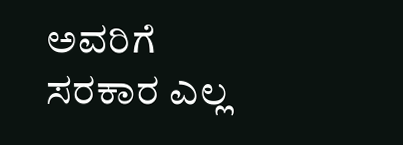ಅವರಿಗೆ ಸರಕಾರ ಎಲ್ಲ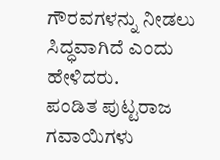ಗೌರವಗಳನ್ನು ನೀಡಲು ಸಿದ್ಧವಾಗಿದೆ ಎಂದು ಹೇಳಿದರು.
ಪಂಡಿತ ಪುಟ್ಟರಾಜ ಗವಾಯಿಗಳು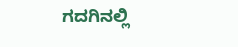ಗದಗಿನಲ್ಲಿ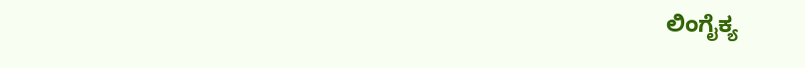ಲಿಂಗೈಕ್ಯ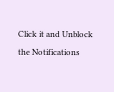Click it and Unblock the Notifications